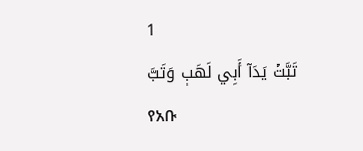1
تَبَّتۡ يَدَآ أَبِي لَهَبٖ وَتَبَّ
የአቡ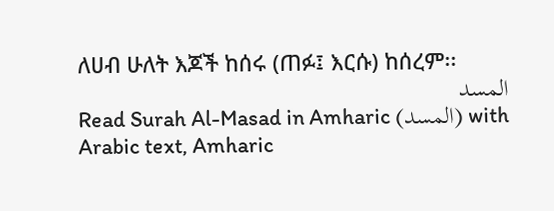ለሀብ ሁለት እጆች ከሰሩ (ጠፉ፤ እርሱ) ከሰረም፡፡
المسد
Read Surah Al-Masad in Amharic (المسد) with Arabic text, Amharic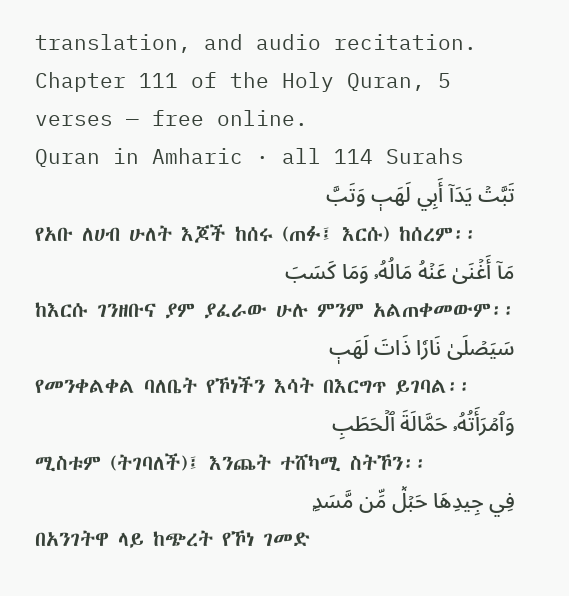translation, and audio recitation. Chapter 111 of the Holy Quran, 5 verses — free online.
Quran in Amharic · all 114 Surahs
تَبَّتۡ يَدَآ أَبِي لَهَبٖ وَتَبَّ
የአቡ ለሀብ ሁለት እጆች ከሰሩ (ጠፉ፤ እርሱ) ከሰረም፡፡
مَآ أَغۡنَىٰ عَنۡهُ مَالُهُۥ وَمَا كَسَبَ
ከእርሱ ገንዘቡና ያም ያፈራው ሁሉ ምንም አልጠቀመውም፡፡
سَيَصۡلَىٰ نَارٗا ذَاتَ لَهَبٖ
የመንቀልቀል ባለቤት የኾነችን እሳት በእርግጥ ይገባል፡፡
وَٱمۡرَأَتُهُۥ حَمَّالَةَ ٱلۡحَطَبِ
ሚስቱም (ትገባለች)፤ እንጨት ተሸካሚ ስትኾን፡፡
فِي جِيدِهَا حَبۡلٞ مِّن مَّسَدِۭ
በአንገትዋ ላይ ከጭረት የኾነ ገመድ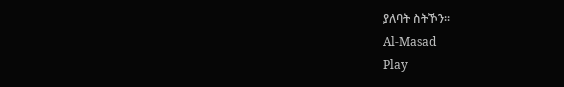ያለባት ስትኾን፡፡
Al-Masad
Play